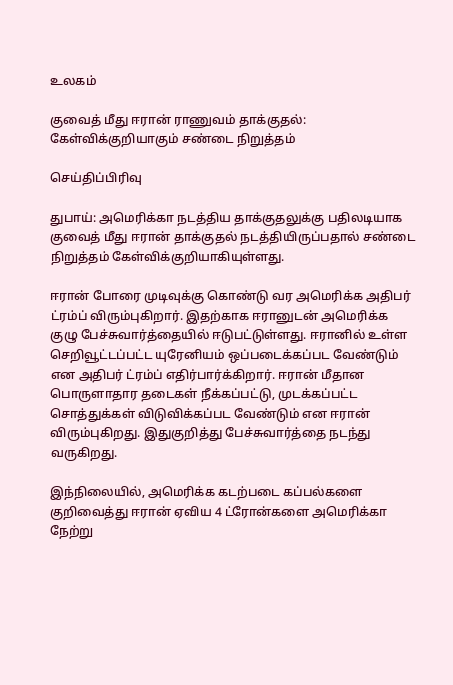உலகம்

குவைத் மீது ஈரான் ராணுவம் தாக்குதல்: கேள்விக்குறியாகும் சண்டை நிறுத்தம்

செய்திப்பிரிவு

துபாய்: அமெரிக்கா நடத்திய தாக்குதலுக்கு பதிலடியாக குவைத் மீது ஈரான் தாக்குதல் நடத்தியிருப்பதால் சண்டை நிறுத்தம் கேள்விக்குறியாகியுள்ளது.

ஈரான் போரை முடிவுக்கு கொண்டு வர அமெரிக்க அதிபர் ட்ரம்ப் விரும்புகிறார். இதற்காக ஈரானுடன் அமெரிக்க குழு பேச்சுவார்த்தையில் ஈடுபட்டுள்ளது. ஈரானில் உள்ள செறிவூட்டப்பட்ட யுரேனியம் ஒப்படைக்கப்பட வேண்டும் என அதிபர் ட்ரம்ப் எதிர்பார்க்கிறார். ஈரான் மீதான பொருளாதார தடைகள் நீக்கப்பட்டு, முடக்கப்பட்ட சொத்துக்கள் விடுவிக்கப்பட வேண்டும் என ஈரான் விரும்புகிறது. இதுகுறித்து பேச்சுவார்த்தை நடந்து வருகிறது.

இந்நிலையில், அமெரிக்க கடற்படை கப்பல்களை குறிவைத்து ஈரான் ஏவிய 4 ட்ரோன்களை அமெரிக்கா நேற்று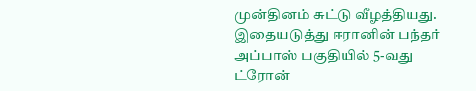முன்தினம் சுட்டு வீழத்தியது. இதையடுத்து ஈரானின் பந்தர் அப்பாஸ் பகுதியில் 5-வது ட்ரோன்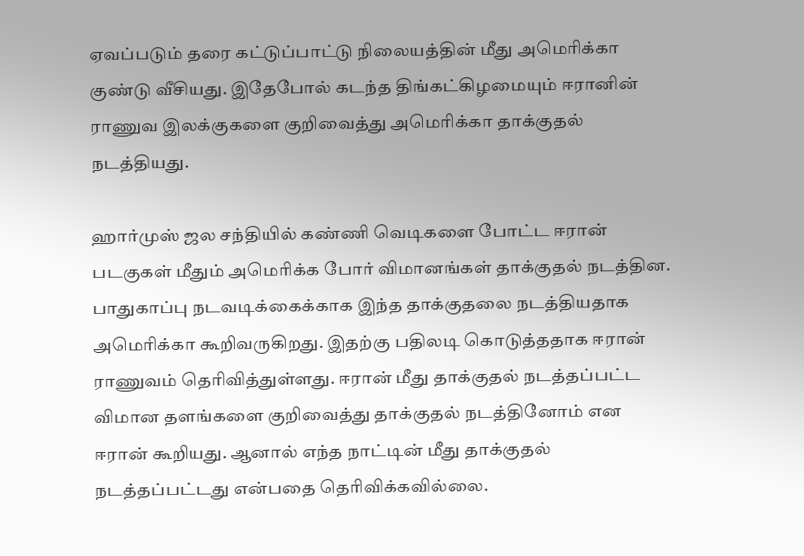ஏவப்படும் தரை கட்டுப்பாட்டு நிலையத்தின் மீது அமெரிக்கா குண்டு வீசியது. இதேபோல் கடந்த திங்கட்கிழமையும் ஈரானின் ராணுவ இலக்குகளை குறிவைத்து அமெரிக்கா தாக்குதல் நடத்தியது.

ஹார்முஸ் ஜல சந்தியில் கண்ணி வெடிகளை போட்ட ஈரான் படகுகள் மீதும் அமெரிக்க போர் விமானங்கள் தாக்குதல் நடத்தின. பாதுகாப்பு நடவடிக்கைக்காக இந்த தாக்குதலை நடத்தியதாக அமெரிக்கா கூறிவருகிறது. இதற்கு பதிலடி கொடுத்ததாக ஈரான் ராணுவம் தெரிவித்துள்ளது. ஈரான் மீது தாக்குதல் நடத்தப்பட்ட விமான தளங்களை குறிவைத்து தாக்குதல் நடத்தினோம் என ஈரான் கூறியது. ஆனால் எந்த நாட்டின் மீது தாக்குதல் நடத்தப்பட்டது என்பதை தெரிவிக்கவில்லை.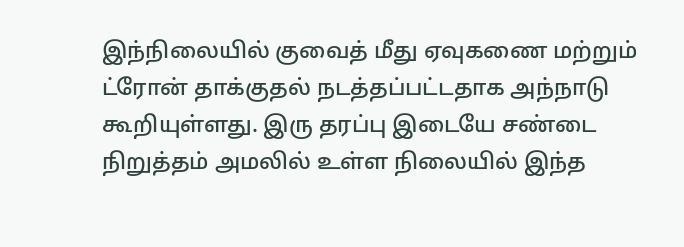இந்நிலையில் குவைத் மீது ஏவுகணை மற்றும் ட்ரோன் தாக்குதல் நடத்தப்பட்டதாக அந்நாடு கூறியுள்ளது. இரு தரப்பு இடையே சண்டை நிறுத்தம் அமலில் உள்ள நிலையில் இந்த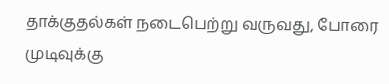தாக்குதல்கள் நடைபெற்று வருவது, போரை முடிவுக்கு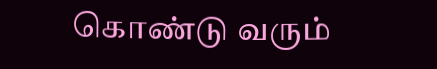கொண்டு வரும்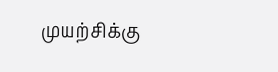முயற்சிக்கு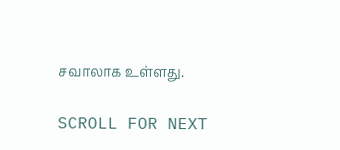சவாலாக உள்ளது.

SCROLL FOR NEXT